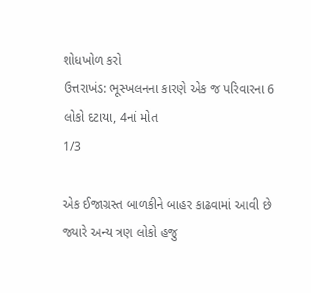શોધખોળ કરો
ઉત્તરાખંડ: ભૂસ્ખલનના કારણે એક જ પરિવારના 6 લોકો દટાયા, 4નાં મોત
1/3

એક ઈજાગ્રસ્ત બાળકીને બાહર કાઢવામાં આવી છે જ્યારે અન્ય ત્રણ લોકો હજુ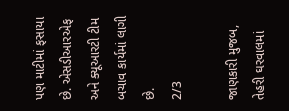પણ માટીમાં ફસાયા છે. એસડીઆરએફ અને ક્યૂઆરટી ટીમ બચાવ કાર્યમાં લાગી છે.
2/3

જાણકારી મુજબ, તેહરી ઘરવાલમાં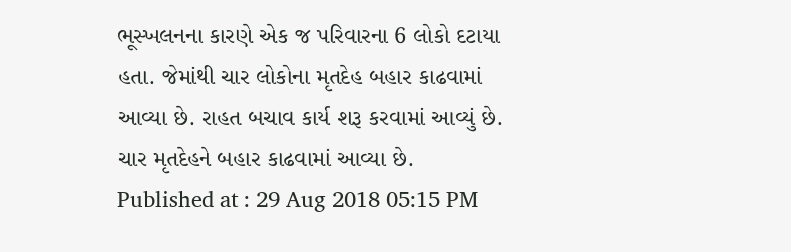ભૂસ્ખલનના કારણે એક જ પરિવારના 6 લોકો દટાયા હતા. જેમાંથી ચાર લોકોના મૃતદેહ બહાર કાઢવામાં આવ્યા છે. રાહત બચાવ કાર્ય શરૂ કરવામાં આવ્યું છે. ચાર મૃતદેહને બહાર કાઢવામાં આવ્યા છે.
Published at : 29 Aug 2018 05:15 PM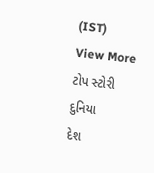(IST)
View More
ટોપ સ્ટોરી
દુનિયા
દેશ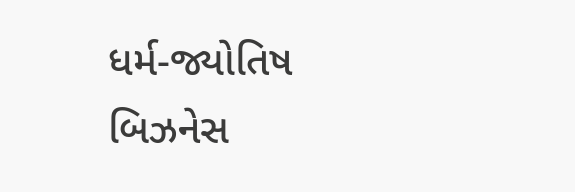ધર્મ-જ્યોતિષ
બિઝનેસ